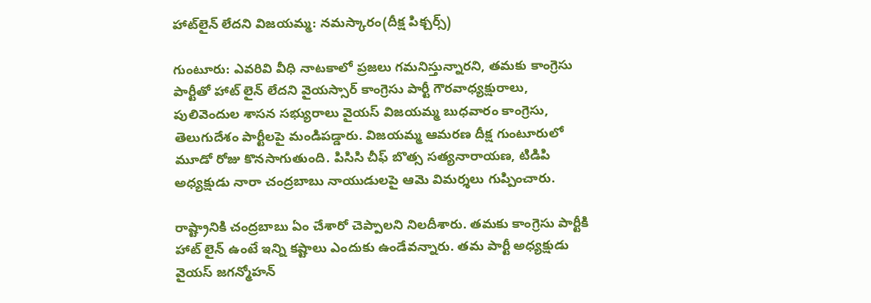హాట్‌లైన్ లేదని విజయమ్మ: నమస్కారం(దీక్ష పిక్చర్స్)

గుంటూరు: ఎవరివి వీధి నాటకాలో ప్రజలు గమనిస్తున్నారని, తమకు కాంగ్రెసు పార్టీతో హాట్ లైన్ లేదని వైయస్సార్ కాంగ్రెసు పార్టీ గౌరవాధ్యక్షురాలు, పులివెందుల శాసన సభ్యురాలు వైయస్ విజయమ్మ బుధవారం కాంగ్రెసు, తెలుగుదేశం పార్టీలపై మండిపడ్డారు. విజయమ్మ ఆమరణ దీక్ష గుంటూరులో మూడో రోజు కొనసాగుతుంది. పిసిసి చీఫ్ బొత్స సత్యనారాయణ, టిడిపి అధ్యక్షుడు నారా చంద్రబాబు నాయుడులపై ఆమె విమర్శలు గుప్పించారు.

రాష్ట్రానికి చంద్రబాబు ఏం చేశారో చెప్పాలని నిలదీశారు. తమకు కాంగ్రెసు పార్టీకి హాట్ లైన్ ఉంటే ఇన్ని కష్టాలు ఎందుకు ఉండేవన్నారు. తమ పార్టీ అధ్యక్షుడు వైయస్ జగన్మోహన్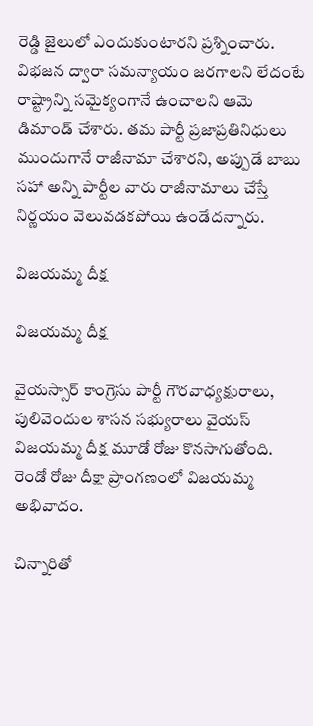రెడ్డి జైలులో ఎందుకుంటారని ప్రశ్నించారు. విభజన ద్వారా సమన్యాయం జరగాలని లేదంటే రాష్ట్రాన్ని సమైక్యంగానే ఉంచాలని ఆమె డిమాండ్ చేశారు. తమ పార్టీ ప్రజాప్రతినిధులు ముందుగానే రాజీనామా చేశారని, అప్పుడే బాబు సహా అన్ని పార్టీల వారు రాజీనామాలు చేస్తే నిర్ణయం వెలువడకపోయి ఉండేదన్నారు.

విజయమ్మ దీక్ష

విజయమ్మ దీక్ష

వైయస్సార్ కాంగ్రెసు పార్టీ గౌరవాధ్యక్షురాలు, పులివెందుల శాసన సభ్యురాలు వైయస్ విజయమ్మ దీక్ష మూడో రోజు కొనసాగుతోంది. రెండో రోజు దీక్షా ప్రాంగణంలో విజయమ్మ అభివాదం.

చిన్నారితో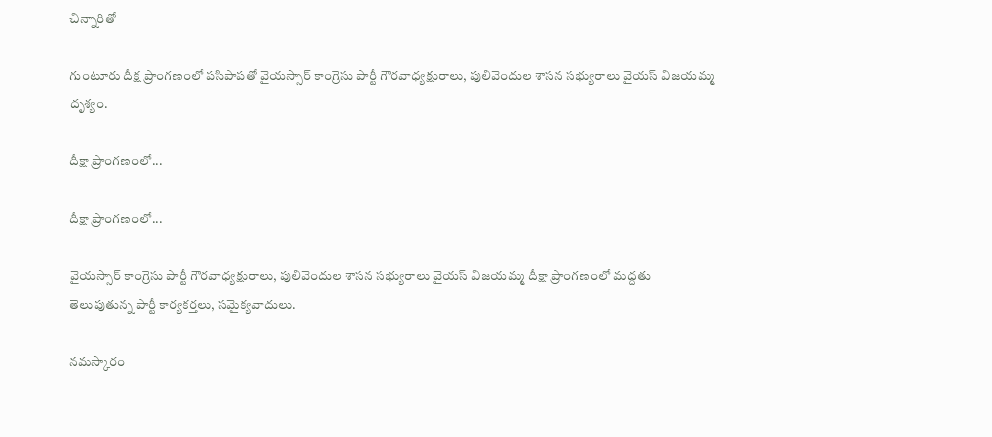చిన్నారితో

గుంటూరు దీక్ష ప్రాంగణంలో పసిపాపతో వైయస్సార్ కాంగ్రెసు పార్టీ గౌరవాధ్యక్షురాలు, పులివెందుల శాసన సభ్యురాలు వైయస్ విజయమ్మ దృశ్యం.

దీక్షా ప్రాంగణంలో...

దీక్షా ప్రాంగణంలో...

వైయస్సార్ కాంగ్రెసు పార్టీ గౌరవాధ్యక్షురాలు, పులివెందుల శాసన సభ్యురాలు వైయస్ విజయమ్మ దీక్షా ప్రాంగణంలో మద్దతు తెలుపుతున్న పార్టీ కార్యకర్తలు, సమైక్యవాదులు.

నమస్కారం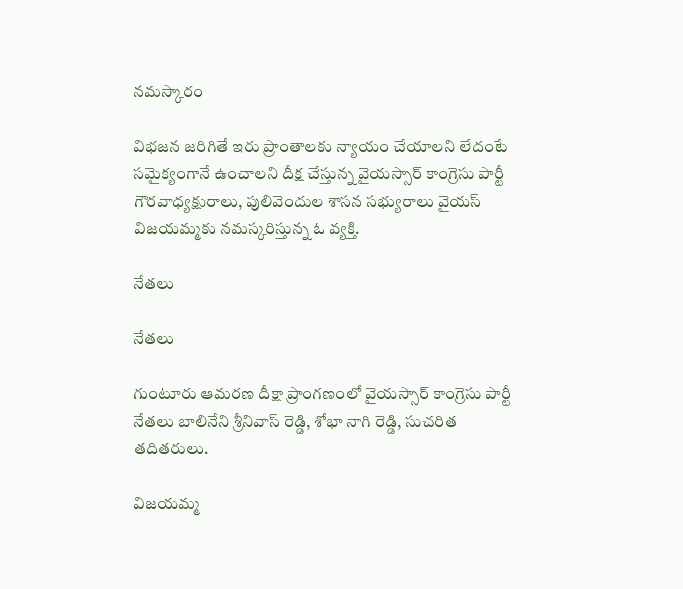నమస్కారం

విభజన జరిగితే ఇరు ప్రాంతాలకు న్యాయం చేయాలని లేదంటే సమైక్యంగానే ఉంచాలని దీక్ష చేస్తున్న వైయస్సార్ కాంగ్రెసు పార్టీ గౌరవాధ్యక్షురాలు, పులివెందుల శాసన సభ్యురాలు వైయస్ విజయమ్మకు నమస్కరిస్తున్న ఓ వ్యక్తి.

నేతలు

నేతలు

గుంటూరు ఆమరణ దీక్షా ప్రాంగణంలో వైయస్సార్ కాంగ్రెసు పార్టీ నేతలు బాలినేని శ్రీనివాస్ రెడ్డి, శోభా నాగి రెడ్డి, సుచరిత తదితరులు.

విజయమ్మ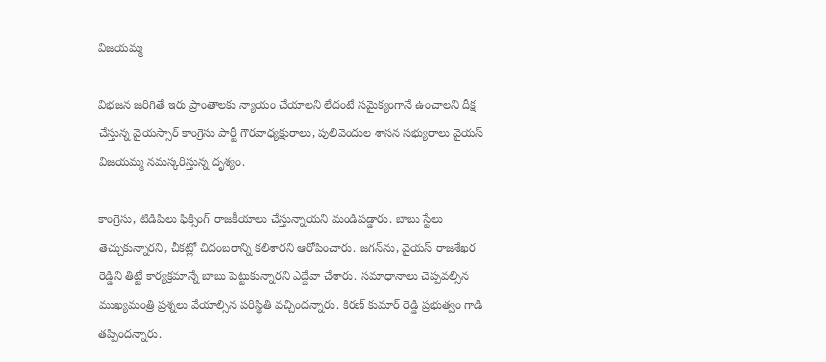విజయమ్మ

విభజన జరిగితే ఇరు ప్రాంతాలకు న్యాయం చేయాలని లేదంటే సమైక్యంగానే ఉంచాలని దీక్ష చేస్తున్న వైయస్సార్ కాంగ్రెసు పార్టీ గౌరవాధ్యక్షురాలు, పులివెందుల శాసన సభ్యురాలు వైయస్ విజయమ్మ నమస్కరిస్తున్న దృశ్యం.

కాంగ్రెసు, టిడిపిలు ఫిక్సింగ్ రాజకీయాలు చేస్తున్నాయని మండిపడ్డారు. బాబు స్టేలు తెచ్చుకున్నారని, చీకట్లో చిదంబరాన్ని కలిశారని ఆరోపించారు. జగన్‌ను, వైయస్ రాజశేఖర రెడ్డిని తిట్టే కార్యక్రమాన్నే బాబు పెట్టుకున్నారని ఎద్దేవా చేశారు. సమాధానాలు చెప్పవల్సిన ముఖ్యమంత్రి ప్రశ్నలు వేయాల్సిన పరిస్థితి వచ్చిందన్నారు. కిరణ్ కుమార్ రెడ్డి ప్రభుత్వం గాడి తప్పిందన్నారు.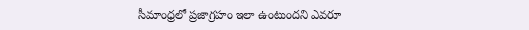సీమాంధ్రలో ప్రజాగ్రహం ఇలా ఉంటుందని ఎవరూ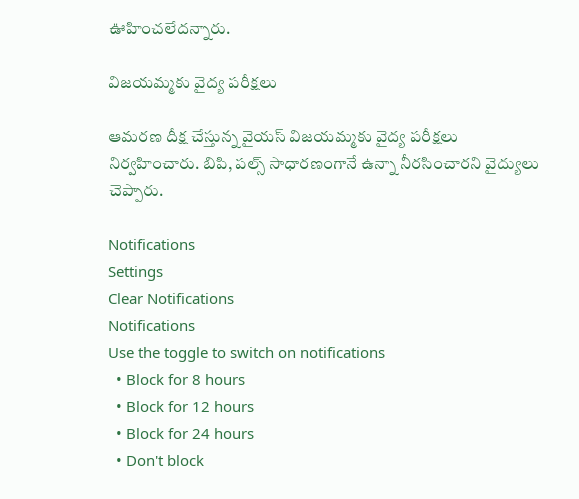ఊహించలేదన్నారు.

విజయమ్మకు వైద్య పరీక్షలు

ఆమరణ దీక్ష చేస్తున్న వైయస్ విజయమ్మకు వైద్య పరీక్షలు నిర్వహించారు. బిపి, పల్స్ సాధారణంగానే ఉన్నా నీరసించారని వైద్యులు చెప్పారు.

Notifications
Settings
Clear Notifications
Notifications
Use the toggle to switch on notifications
  • Block for 8 hours
  • Block for 12 hours
  • Block for 24 hours
  • Don't block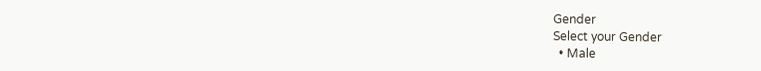Gender
Select your Gender
  • Male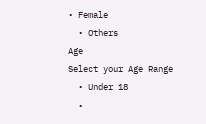• Female
  • Others
Age
Select your Age Range
  • Under 18
  •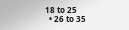18 to 25
  • 26 to 35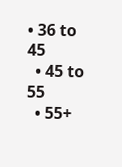• 36 to 45
  • 45 to 55
  • 55+